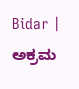Bidar | ಅಕ್ರಮ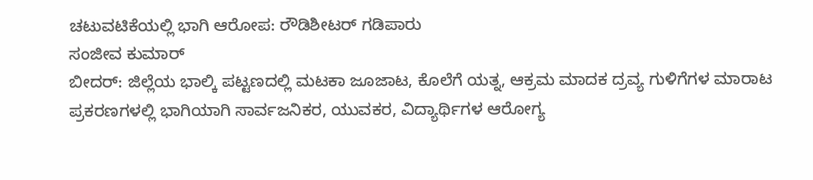ಚಟುವಟಿಕೆಯಲ್ಲಿ ಭಾಗಿ ಆರೋಪ: ರೌಡಿಶೀಟರ್ ಗಡಿಪಾರು
ಸಂಜೀವ ಕುಮಾರ್
ಬೀದರ್: ಜಿಲ್ಲೆಯ ಭಾಲ್ಕಿ ಪಟ್ಟಣದಲ್ಲಿ ಮಟಕಾ ಜೂಜಾಟ, ಕೊಲೆಗೆ ಯತ್ನ, ಆಕ್ರಮ ಮಾದಕ ದ್ರವ್ಯ ಗುಳಿಗೆಗಳ ಮಾರಾಟ ಪ್ರಕರಣಗಳಲ್ಲಿ ಭಾಗಿಯಾಗಿ ಸಾರ್ವಜನಿಕರ, ಯುವಕರ, ವಿದ್ಯಾರ್ಥಿಗಳ ಆರೋಗ್ಯ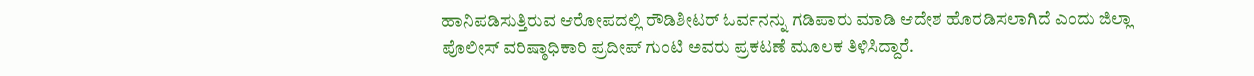ಹಾನಿಪಡಿಸುತ್ತಿರುವ ಆರೋಪದಲ್ಲಿ ರೌಡಿಶೀಟರ್ ಓರ್ವನನ್ನು ಗಡಿಪಾರು ಮಾಡಿ ಆದೇಶ ಹೊರಡಿಸಲಾಗಿದೆ ಎಂದು ಜಿಲ್ಲಾ ಪೊಲೀಸ್ ವರಿಷ್ಠಾಧಿಕಾರಿ ಪ್ರದೀಪ್ ಗುಂಟಿ ಅವರು ಪ್ರಕಟಣೆ ಮೂಲಕ ತಿಳಿಸಿದ್ದಾರೆ.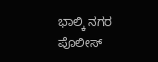ಭಾಲ್ಕಿ ನಗರ ಪೊಲೀಸ್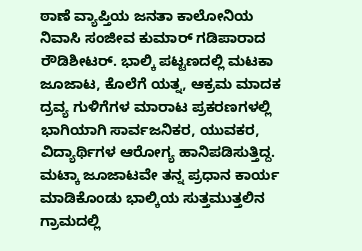ಠಾಣೆ ವ್ಯಾಪ್ತಿಯ ಜನತಾ ಕಾಲೋನಿಯ ನಿವಾಸಿ ಸಂಜೀವ ಕುಮಾರ್ ಗಡಿಪಾರಾದ ರೌಡಿಶೀಟರ್. ಭಾಲ್ಕಿ ಪಟ್ಟಣದಲ್ಲಿ ಮಟಕಾ ಜೂಜಾಟ, ಕೊಲೆಗೆ ಯತ್ನ, ಆಕ್ರಮ ಮಾದಕ ದ್ರವ್ಯ ಗುಳಿಗೆಗಳ ಮಾರಾಟ ಪ್ರಕರಣಗಳಲ್ಲಿ ಭಾಗಿಯಾಗಿ ಸಾರ್ವಜನಿಕರ, ಯುವಕರ, ವಿದ್ಯಾರ್ಥಿಗಳ ಆರೋಗ್ಯ ಹಾನಿಪಡಿಸುತ್ತಿದ್ದ. ಮಟ್ಕಾ ಜೂಜಾಟವೇ ತನ್ನ ಪ್ರಧಾನ ಕಾರ್ಯ ಮಾಡಿಕೊಂಡು ಭಾಲ್ಕಿಯ ಸುತ್ತಮುತ್ತಲಿನ ಗ್ರಾಮದಲ್ಲಿ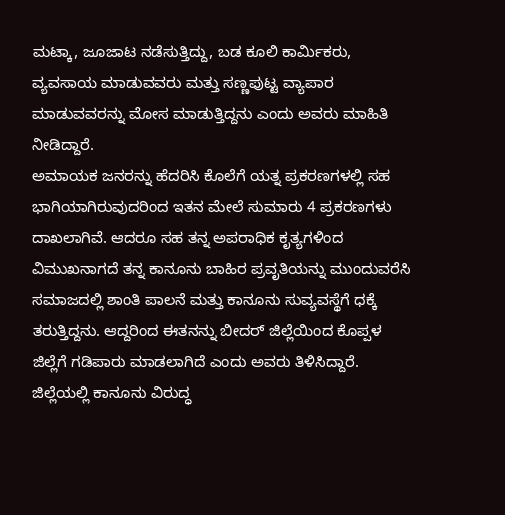ಮಟ್ಕಾ, ಜೂಜಾಟ ನಡೆಸುತ್ತಿದ್ದು, ಬಡ ಕೂಲಿ ಕಾರ್ಮಿಕರು, ವ್ಯವಸಾಯ ಮಾಡುವವರು ಮತ್ತು ಸಣ್ಣಪುಟ್ಟ ವ್ಯಾಪಾರ ಮಾಡುವವರನ್ನು ಮೋಸ ಮಾಡುತ್ತಿದ್ದನು ಎಂದು ಅವರು ಮಾಹಿತಿ ನೀಡಿದ್ದಾರೆ.
ಅಮಾಯಕ ಜನರನ್ನು ಹೆದರಿಸಿ ಕೊಲೆಗೆ ಯತ್ನ ಪ್ರಕರಣಗಳಲ್ಲಿ ಸಹ ಭಾಗಿಯಾಗಿರುವುದರಿಂದ ಇತನ ಮೇಲೆ ಸುಮಾರು 4 ಪ್ರಕರಣಗಳು ದಾಖಲಾಗಿವೆ. ಆದರೂ ಸಹ ತನ್ನ ಅಪರಾಧಿಕ ಕೃತ್ಯಗಳಿಂದ ವಿಮುಖನಾಗದೆ ತನ್ನ ಕಾನೂನು ಬಾಹಿರ ಪ್ರವೃತಿಯನ್ನು ಮುಂದುವರೆಸಿ ಸಮಾಜದಲ್ಲಿ ಶಾಂತಿ ಪಾಲನೆ ಮತ್ತು ಕಾನೂನು ಸುವ್ಯವಸ್ಥೆಗೆ ಧಕ್ಕೆ ತರುತ್ತಿದ್ದನು. ಆದ್ದರಿಂದ ಈತನನ್ನು ಬೀದರ್ ಜಿಲ್ಲೆಯಿಂದ ಕೊಪ್ಪಳ ಜಿಲ್ಲೆಗೆ ಗಡಿಪಾರು ಮಾಡಲಾಗಿದೆ ಎಂದು ಅವರು ತಿಳಿಸಿದ್ದಾರೆ.
ಜಿಲ್ಲೆಯಲ್ಲಿ ಕಾನೂನು ವಿರುದ್ಧ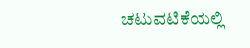ಚಟುವಟಿಕೆಯಲ್ಲಿ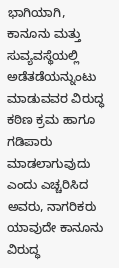ಭಾಗಿಯಾಗಿ, ಕಾನೂನು ಮತ್ತು ಸುವ್ಯವಸ್ಥೆಯಲ್ಲಿ ಅಡೆತಡೆಯನ್ನುಂಟು ಮಾಡುವವರ ವಿರುದ್ಧ ಕಠಿಣ ಕ್ರಮ ಹಾಗೂ ಗಡಿಪಾರು ಮಾಡಲಾಗುವುದು ಎಂದು ಎಚ್ಚರಿಸಿದ ಅವರು, ನಾಗರಿಕರು ಯಾವುದೇ ಕಾನೂನು ವಿರುದ್ಧ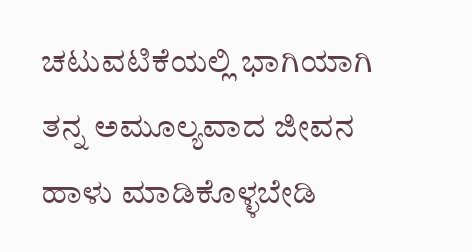ಚಟುವಟಿಕೆಯಲ್ಲಿ ಭಾಗಿಯಾಗಿ ತನ್ನ ಅಮೂಲ್ಯವಾದ ಜೀವನ ಹಾಳು ಮಾಡಿಕೊಳ್ಳಬೇಡಿ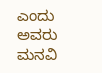ಎಂದು ಅವರು ಮನವಿ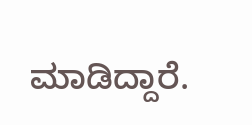ಮಾಡಿದ್ದಾರೆ.